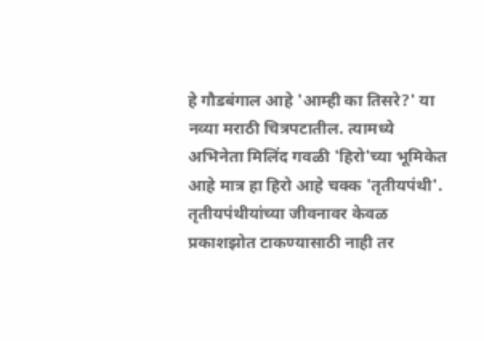हे गौडबंगाल आहे 'आम्ही का तिसरे?' या नव्या मराठी चित्रपटातील. त्यामध्ये अभिनेता मिलिंद गवळी 'हिरो'च्या भूमिकेत आहे मात्र हा हिरो आहे चक्क 'तृतीयपंथी'. तृतीयपंथीयांच्या जीवनावर केवळ प्रकाशझोत टाकण्यासाठी नाही तर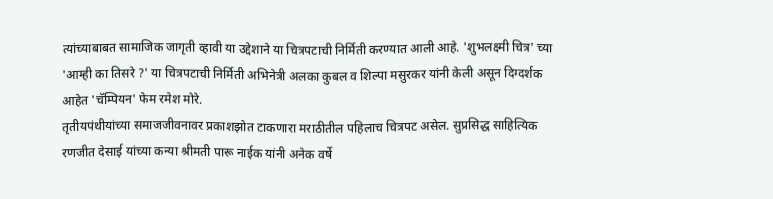त्यांच्याबाबत सामाजिक जागृती व्हावी या उद्देशाने या चित्रपटाची निर्मिती करण्यात आली आहे. 'शुभलक्ष्मी चित्र' च्या 'आम्ही का तिसरे ?' या चित्रपटाची निर्मिती अभिनेत्री अलका कुबल व शिल्पा मसुरकर यांनी केली असून दिग्दर्शक आहेत 'चॅम्पियन' फेम रमेश मोरे.
तृतीयपंथीयांच्या समाजजीवनावर प्रकाशझोत टाकणारा मराठीतील पहिलाच चित्रपट असेल. सुप्रसिद्ध साहित्यिक रणजीत देसाई यांच्या कन्या श्रीमती पारू नाईक यांनी अनेक वर्षे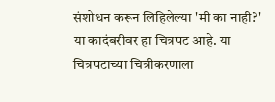संशोधन करून लिहिलेल्या 'मी का नाही?' या कादंबरीवर हा चित्रपट आहे. या चित्रपटाच्या चित्रीकरणाला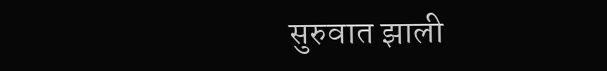सुरुवात झाली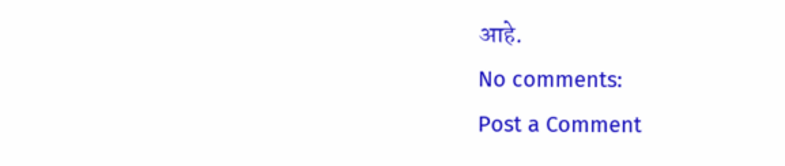आहे.
No comments:
Post a Comment